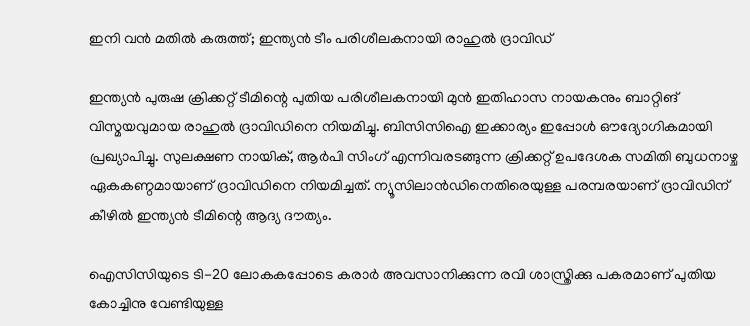ഇനി വന്‍ മതില്‍ കരുത്ത്; ഇന്ത്യന്‍ ടീം പരിശീലകനായി രാഹുല്‍ ദ്രാവിഡ്

ഇന്ത്യന്‍ പുരുഷ ക്രിക്കറ്റ് ടീമിന്റെ പുതിയ പരിശീലകനായി മുന്‍ ഇതിഹാസ നായകനും ബാറ്റിങ് വിസ്മയവുമായ രാഹുല്‍ ദ്രാവിഡിനെ നിയമിച്ചു. ബിസിസിഐ ഇക്കാര്യം ഇപ്പോള്‍ ഔദ്യോഗികമായി പ്രഖ്യാപിച്ചു. സുലക്ഷണ നായിക്, ആര്‍പി സിംഗ് എന്നിവരടങ്ങുന്ന ക്രിക്കറ്റ് ഉപദേശക സമിതി ബുധനാഴ്ച ഏകകണ്ഠമായാണ് ദ്രാവിഡിനെ നിയമിച്ചത്. ന്യൂസിലാന്‍ഡിനെതിരെയുള്ള പരമ്പരയാണ് ദ്രാവിഡിന് കീഴില്‍ ഇന്ത്യന്‍ ടീമിന്റെ ആദ്യ ദൗത്യം.

ഐസിസിയുടെ ടി-20 ലോകകപ്പോടെ കരാര്‍ അവസാനിക്കുന്ന രവി ശാസ്ത്രിക്കു പകരമാണ് പുതിയ കോച്ചിനു വേണ്ടിയുള്ള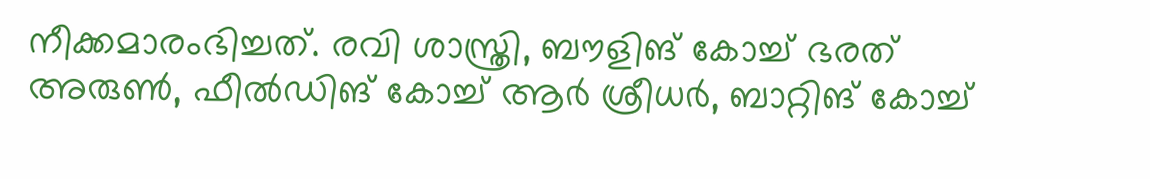നീക്കമാരംഭിച്ചത്. രവി ശാസ്ത്രി, ബൗളിങ് കോച്ച് ഭരത് അരുണ്‍, ഫീല്‍ഡിങ് കോച്ച് ആര്‍ ശ്രീധര്‍, ബാറ്റിങ് കോച്ച്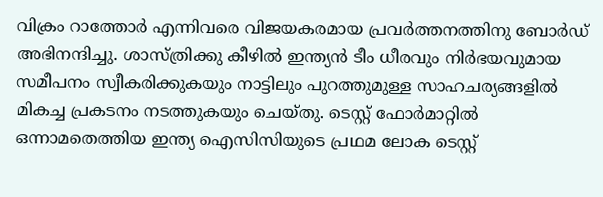വിക്രം റാത്തോര്‍ എന്നിവരെ വിജയകരമായ പ്രവര്‍ത്തനത്തിനു ബോര്‍ഡ് അഭിനന്ദിച്ചു. ശാസ്ത്രിക്കു കീഴില്‍ ഇന്ത്യന്‍ ടീം ധീരവും നിര്‍ഭയവുമായ സമീപനം സ്വീകരിക്കുകയും നാട്ടിലും പുറത്തുമുള്ള സാഹചര്യങ്ങളില്‍ മികച്ച പ്രകടനം നടത്തുകയും ചെയ്തു. ടെസ്റ്റ് ഫോര്‍മാറ്റില്‍ ഒന്നാമതെത്തിയ ഇന്ത്യ ഐസിസിയുടെ പ്രഥമ ലോക ടെസ്റ്റ്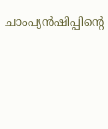ചാംപ്യന്‍ഷിപ്പിന്റെ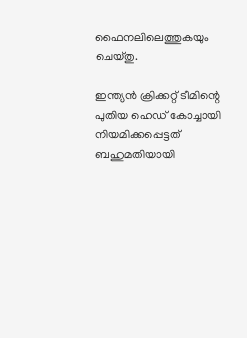ഫൈനലിലെത്തുകയും ചെയ്തു.

ഇന്ത്യന്‍ ക്രിക്കറ്റ് ടീമിന്റെ പുതിയ ഹെഡ് കോച്ചായി നിയമിക്കപ്പെട്ടത് ബഹുമതിയായി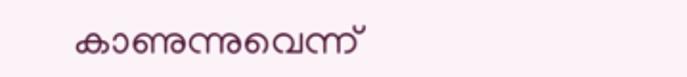കാണുന്നുവെന്ന്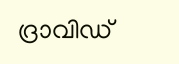ദ്രാവിഡ്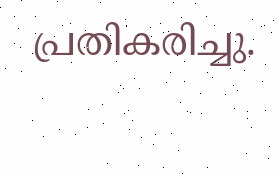പ്രതികരിച്ചു.